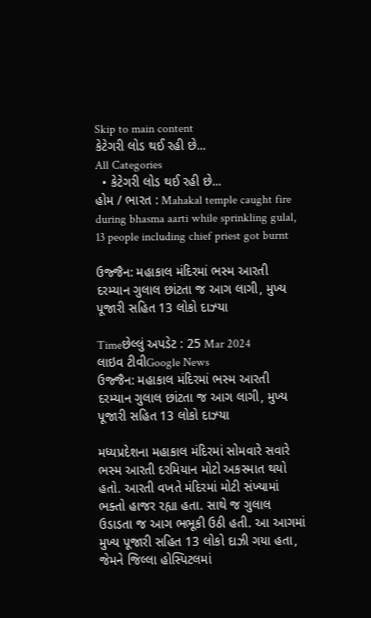Skip to main content
કેટેગરી લોડ થઈ રહી છે...
All Categories
  • કેટેગરી લોડ થઈ રહી છે...
હોમ / ભારત : Mahakal temple caught fire during bhasma aarti while sprinkling gulal, 13 people including chief priest got burnt

ઉજ્જૈન: મહાકાલ મંદિરમાં ભસ્મ આરતી દરમ્યાન ગુલાલ છાંટતા જ આગ લાગી, મુખ્ય પૂજારી સહિત 13 લોકો દાઝ્યા

Timeછેલ્લું અપડેટ : 25 Mar 2024
લાઇવ ટીવીGoogle News
ઉજ્જૈન: મહાકાલ મંદિરમાં ભસ્મ આરતી દરમ્યાન ગુલાલ છાંટતા જ આગ લાગી, મુખ્ય પૂજારી સહિત 13 લોકો દાઝ્યા

મધ્યપ્રદેશના મહાકાલ મંદિરમાં સોમવારે સવારે ભસ્મ આરતી દરમિયાન મોટો અકસ્માત થયો હતો. આરતી વખતે મંદિરમાં મોટી સંખ્યામાં ભક્તો હાજર રહ્યા હતા. સાથે જ ગુલાલ ઉડાડતા જ આગ ભભૂકી ઉઠી હતી. આ આગમાં મુખ્ય પૂજારી સહિત 13 લોકો દાઝી ગયા હતા, જેમને જિલ્લા હોસ્પિટલમાં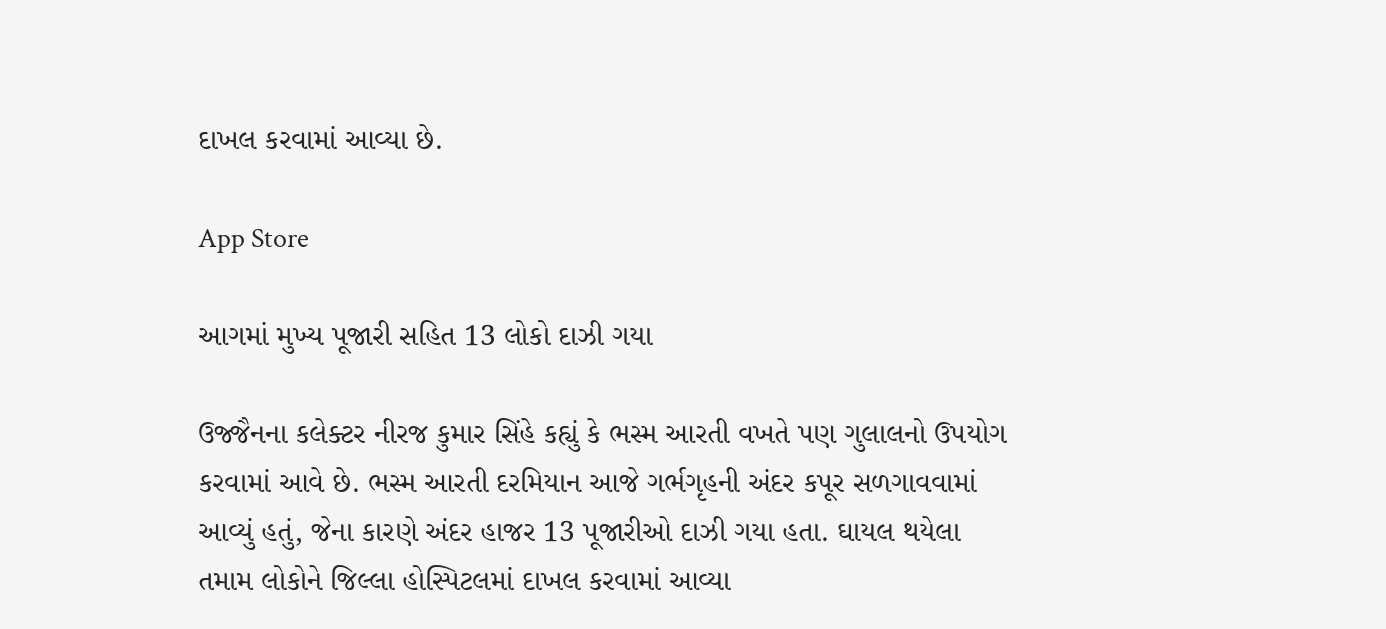દાખલ કરવામાં આવ્યા છે.

App Store

આગમાં મુખ્ય પૂજારી સહિત 13 લોકો દાઝી ગયા

ઉજ્જૈનના કલેક્ટર નીરજ કુમાર સિંહે કહ્યું કે ભસ્મ આરતી વખતે પણ ગુલાલનો ઉપયોગ કરવામાં આવે છે. ભસ્મ આરતી દરમિયાન આજે ગર્ભગૃહની અંદર કપૂર સળગાવવામાં આવ્યું હતું, જેના કારણે અંદર હાજર 13 પૂજારીઓ દાઝી ગયા હતા. ઘાયલ થયેલા તમામ લોકોને જિલ્લા હોસ્પિટલમાં દાખલ કરવામાં આવ્યા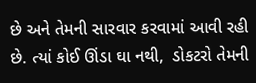છે અને તેમની સારવાર કરવામાં આવી રહી છે. ત્યાં કોઈ ઊંડા ઘા નથી,  ડોકટરો તેમની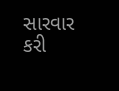સારવાર કરી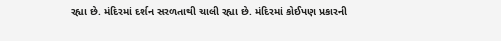રહ્યા છે. મંદિરમાં દર્શન સરળતાથી ચાલી રહ્યા છે. મંદિરમાં કોઈપણ પ્રકારની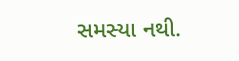સમસ્યા નથી.